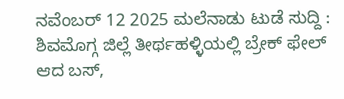ನವೆಂಬರ್ 12 2025 ಮಲೆನಾಡು ಟುಡೆ ಸುದ್ದಿ : ಶಿವಮೊಗ್ಗ ಜಿಲ್ಲೆ ತೀರ್ಥಹಳ್ಳಿಯಲ್ಲಿ ಬ್ರೇಕ್ ಫೇಲ್ ಆದ ಬಸ್,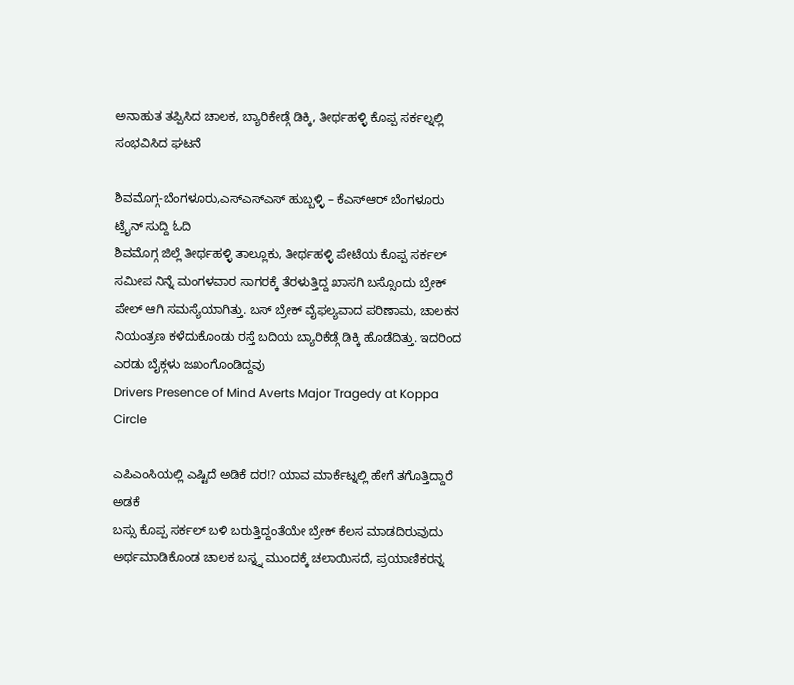ಅನಾಹುತ ತಪ್ಪಿಸಿದ ಚಾಲಕ, ಬ್ಯಾರಿಕೇಡ್ಗೆ ಡಿಕ್ಕಿ, ತೀರ್ಥಹಳ್ಳಿ ಕೊಪ್ಪ ಸರ್ಕಲ್ನಲ್ಲಿ ಸಂಭವಿಸಿದ ಘಟನೆ

ಶಿವಮೊಗ್ಗ-ಬೆಂಗಳೂರು,ಎಸ್ಎಸ್ಎಸ್ ಹುಬ್ಬಳ್ಳಿ – ಕೆಎಸ್ಆರ್ ಬೆಂಗಳೂರು ಟ್ರೈನ್ ಸುದ್ದಿ ಓದಿ
ಶಿವಮೊಗ್ಗ ಜಿಲ್ಲೆ ತೀರ್ಥಹಳ್ಳಿ ತಾಲ್ಲೂಕು, ತೀರ್ಥಹಳ್ಳಿ ಪೇಟೆಯ ಕೊಪ್ಪ ಸರ್ಕಲ್ ಸಮೀಪ ನಿನ್ನೆ ಮಂಗಳವಾರ ಸಾಗರಕ್ಕೆ ತೆರಳುತ್ತಿದ್ದ ಖಾಸಗಿ ಬಸ್ಸೊಂದು ಬ್ರೇಕ್ ಪೇಲ್ ಆಗಿ ಸಮಸ್ಯೆಯಾಗಿತ್ತು. ಬಸ್ ಬ್ರೇಕ್ ವೈಫಲ್ಯವಾದ ಪರಿಣಾಮ, ಚಾಲಕನ ನಿಯಂತ್ರಣ ಕಳೆದುಕೊಂಡು ರಸ್ತೆ ಬದಿಯ ಬ್ಯಾರಿಕೆಡ್ಗೆ ಡಿಕ್ಕಿ ಹೊಡೆದಿತ್ತು. ಇದರಿಂದ ಎರಡು ಬೈಕ್ಗಳು ಜಖಂಗೊಂಡಿದ್ದವು
Drivers Presence of Mind Averts Major Tragedy at Koppa Circle

ಎಪಿಎಂಸಿಯಲ್ಲಿ ಎಷ್ಟಿದೆ ಅಡಿಕೆ ದರ!? ಯಾವ ಮಾರ್ಕೆಟ್ನಲ್ಲಿ ಹೇಗೆ ತಗೊತ್ತಿದ್ದಾರೆ ಅಡಕೆ
ಬಸ್ಸು ಕೊಪ್ಪ ಸರ್ಕಲ್ ಬಳಿ ಬರುತ್ತಿದ್ದಂತೆಯೇ ಬ್ರೇಕ್ ಕೆಲಸ ಮಾಡದಿರುವುದು ಅರ್ಥಮಾಡಿಕೊಂಡ ಚಾಲಕ ಬಸ್ನ್ನ ಮುಂದಕ್ಕೆ ಚಲಾಯಿಸದೆ, ಪ್ರಯಾಣಿಕರನ್ನ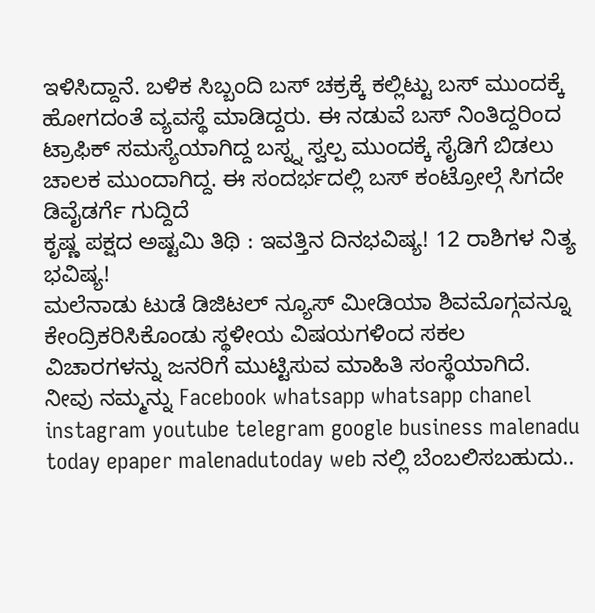ಇಳಿಸಿದ್ದಾನೆ. ಬಳಿಕ ಸಿಬ್ಬಂದಿ ಬಸ್ ಚಕ್ರಕ್ಕೆ ಕಲ್ಲಿಟ್ಟು ಬಸ್ ಮುಂದಕ್ಕೆ ಹೋಗದಂತೆ ವ್ಯವಸ್ಥೆ ಮಾಡಿದ್ದರು. ಈ ನಡುವೆ ಬಸ್ ನಿಂತಿದ್ದರಿಂದ ಟ್ರಾಫಿಕ್ ಸಮಸ್ಯೆಯಾಗಿದ್ದ ಬಸ್ನ್ನ ಸ್ವಲ್ಪ ಮುಂದಕ್ಕೆ ಸೈಡಿಗೆ ಬಿಡಲು ಚಾಲಕ ಮುಂದಾಗಿದ್ದ. ಈ ಸಂದರ್ಭದಲ್ಲಿ ಬಸ್ ಕಂಟ್ರೋಲ್ಗೆ ಸಿಗದೇ ಡಿವೈಡರ್ಗೆ ಗುದ್ದಿದೆ
ಕೃಷ್ಣ ಪಕ್ಷದ ಅಷ್ಟಮಿ ತಿಥಿ : ಇವತ್ತಿನ ದಿನಭವಿಷ್ಯ! 12 ರಾಶಿಗಳ ನಿತ್ಯ ಭವಿಷ್ಯ!
ಮಲೆನಾಡು ಟುಡೆ ಡಿಜಿಟಲ್ ನ್ಯೂಸ್ ಮೀಡಿಯಾ ಶಿವಮೊಗ್ಗವನ್ನೂ ಕೇಂದ್ರಿಕರಿಸಿಕೊಂಡು ಸ್ಥಳೀಯ ವಿಷಯಗಳಿಂದ ಸಕಲ ವಿಚಾರಗಳನ್ನು ಜನರಿಗೆ ಮುಟ್ಟಿಸುವ ಮಾಹಿತಿ ಸಂಸ್ಥೆಯಾಗಿದೆ. ನೀವು ನಮ್ಮನ್ನು Facebook whatsapp whatsapp chanel instagram youtube telegram google business malenadu today epaper malenadutoday web ನಲ್ಲಿ ಬೆಂಬಲಿಸಬಹುದು..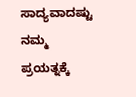ಸಾದ್ಯವಾದಷ್ಟು ನಮ್ಮ ಪ್ರಯತ್ನಕ್ಕೆ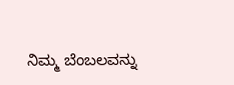ನಿಮ್ಮ ಬೆಂಬಲವನ್ನು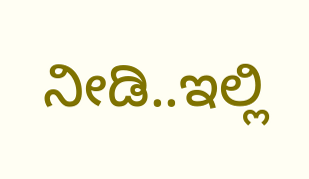ನೀಡಿ..ಇಲ್ಲಿ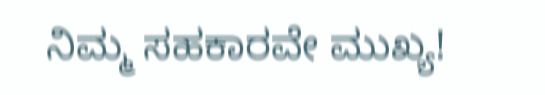ನಿಮ್ಮ ಸಹಕಾರವೇ ಮುಖ್ಯ!